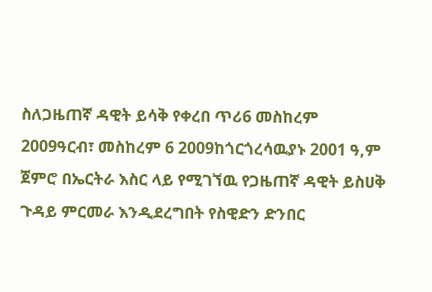ስለጋዜጠኛ ዳዊት ይሳቅ የቀረበ ጥሪ6 መስከረም 2009ዓርብ፣ መስከረም 6 2009ከጎርጎረሳዉያኑ 2001 ዓ,ም ጀምሮ በኤርትራ እስር ላይ የሚገኘዉ የጋዜጠኛ ዳዊት ይስሀቅ ጉዳይ ምርመራ እንዲደረግበት የስዊድን ድንበር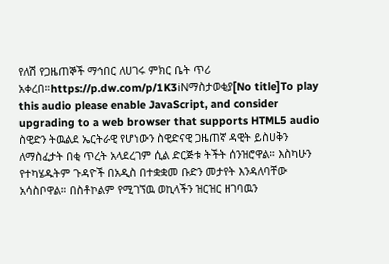የለሽ የጋዜጠኞች ማኅበር ለሀገሩ ምክር ቤት ጥሪ አቀረበ።https://p.dw.com/p/1K3iNማስታወቂያ[No title]To play this audio please enable JavaScript, and consider upgrading to a web browser that supports HTML5 audio ስዊድን ትዉልደ ኤርትራዊ የሆነውን ስዊድናዊ ጋዜጠኛ ዳዊት ይስሀቅን ለማስፈታት በቂ ጥረት አላደረገም ሲል ድርጅቱ ትችት ሰንዝሮዋል። እስካሁን የተካሄዱትም ጉዳዮች በአዲስ በተቋቋመ ቡድን መታየት እንዳለባቸው አሳስቦዋል። በስቶኮልም የሚገኘዉ ወኪላችን ዝርዝር ዘገባዉን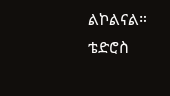ልኮልናል። ቴድሮስ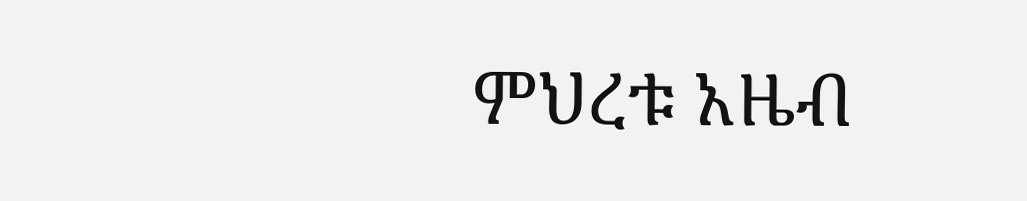ምህረቱ አዜብ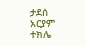ታደሰ አርያም ተክሌ